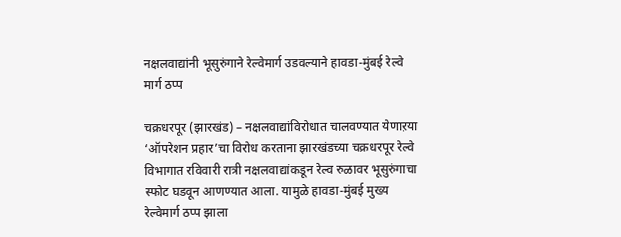नक्षलवाद्यांनी भूसुरुंगाने रेल्वेमार्ग उडवल्याने हावडा-मुंबई रेल्वे मार्ग ठप्प

चक्रधरपूर (झारखंड) – नक्षलवाद्यांविरोधात चालवण्यात येणाऱया ‘ऑपरेशन प्रहार’चा विरोध करताना झारखंडच्या चक्रधरपूर रेल्वे विभागात रविवारी रात्री नक्षलवाद्यांकडून रेल्व रुळावर भूसुरुंगाचा स्फोट घडवून आणण्यात आला. यामुळे हावडा-मुंबई मुख्य रेल्वेमार्ग ठप्प झाला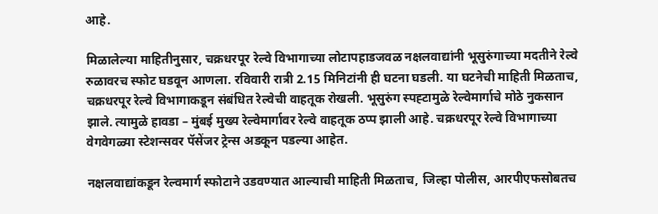आहे.

मिळालेल्या माहितीनुसार, चक्रधरपूर रेल्वे विभागाच्या लोटापहाडजवळ नक्षलवाद्यांनी भूसुरुंगाच्या मदतीने रेल्वे रुळावरच स्फोट घडवून आणला. रविवारी रात्री 2.15 मिनिटांनी ही घटना घडली. या घटनेची माहिती मिळताच, चक्रधरपूर रेल्वे विभागाकडून संबंधित रेल्वेची वाहतूक रोखली. भूसुरुंग स्पह्टामुळे रेल्वेमार्गाचे मोठे नुकसान झाले. त्यामुळे हावडा – मुंबई मुख्य रेल्वेमार्गावर रेल्वे वाहतूक ठप्प झाली आहे. चक्रधरपूर रेल्वे विभागाच्या वेगवेगळ्या स्टेशन्सवर पॅसेंजर ट्रेन्स अडकून पडल्या आहेत.

नक्षलवाद्यांकडून रेल्वमार्ग स्फोटाने उडवण्यात आल्याची माहिती मिळताच, जिल्हा पोलीस, आरपीएफसोबतच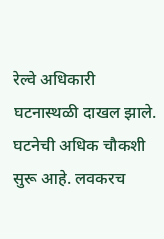रेल्वे अधिकारी घटनास्थळी दाखल झाले. घटनेची अधिक चौकशी सुरू आहे. लवकरच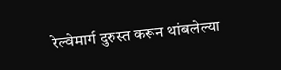रेल्वेमार्ग दुरुस्त करून थांबलेल्या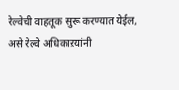रेल्वेची वाहतूक सुरू करण्यात येईल, असे रेल्वे अधिकाऱयांनी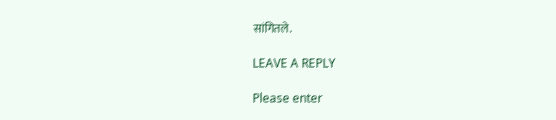सांगितले.

LEAVE A REPLY

Please enter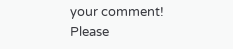your comment!
Please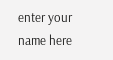enter your name here